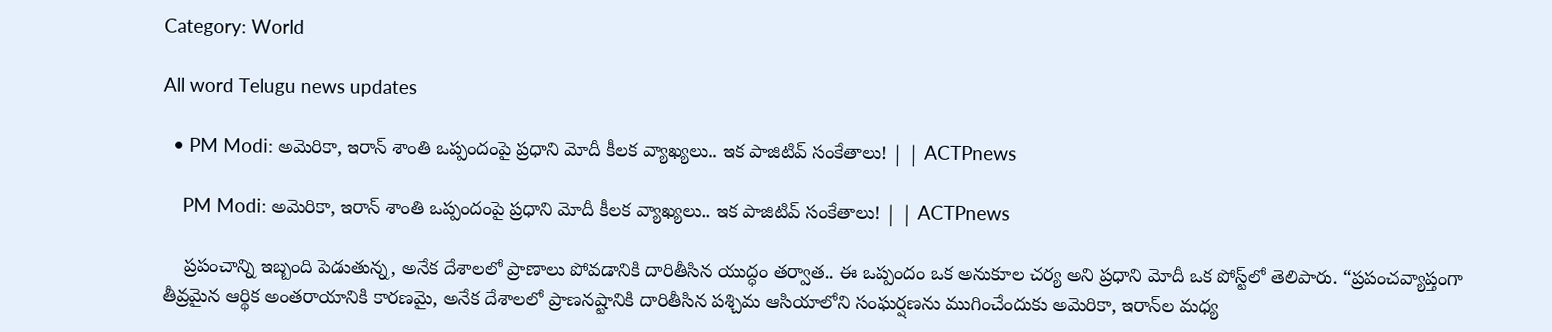Category: World

All word Telugu news updates

  • PM Modi: అమెరికా, ఇరాన్ శాంతి ఒప్పందంపై ప్రధాని మోదీ కీలక వ్యాఖ్యలు.. ఇక పాజిటివ్ సంకేతాలు! | | ACTPnews

    PM Modi: అమెరికా, ఇరాన్ శాంతి ఒప్పందంపై ప్రధాని మోదీ కీలక వ్యాఖ్యలు.. ఇక పాజిటివ్ సంకేతాలు! | | ACTPnews

    ప్రపంచాన్ని ఇబ్బంది పెడుతున్న, అనేక దేశాలలో ప్రాణాలు పోవడానికి దారితీసిన యుద్ధం తర్వాత.. ఈ ఒప్పందం ఒక అనుకూల చర్య అని ప్రధాని మోదీ ఒక పోస్ట్‌లో తెలిపారు. “ప్రపంచవ్యాప్తంగా తీవ్రమైన ఆర్థిక అంతరాయానికి కారణమై, అనేక దేశాలలో ప్రాణనష్టానికి దారితీసిన పశ్చిమ ఆసియాలోని సంఘర్షణను ముగించేందుకు అమెరికా, ఇరాన్‌ల మధ్య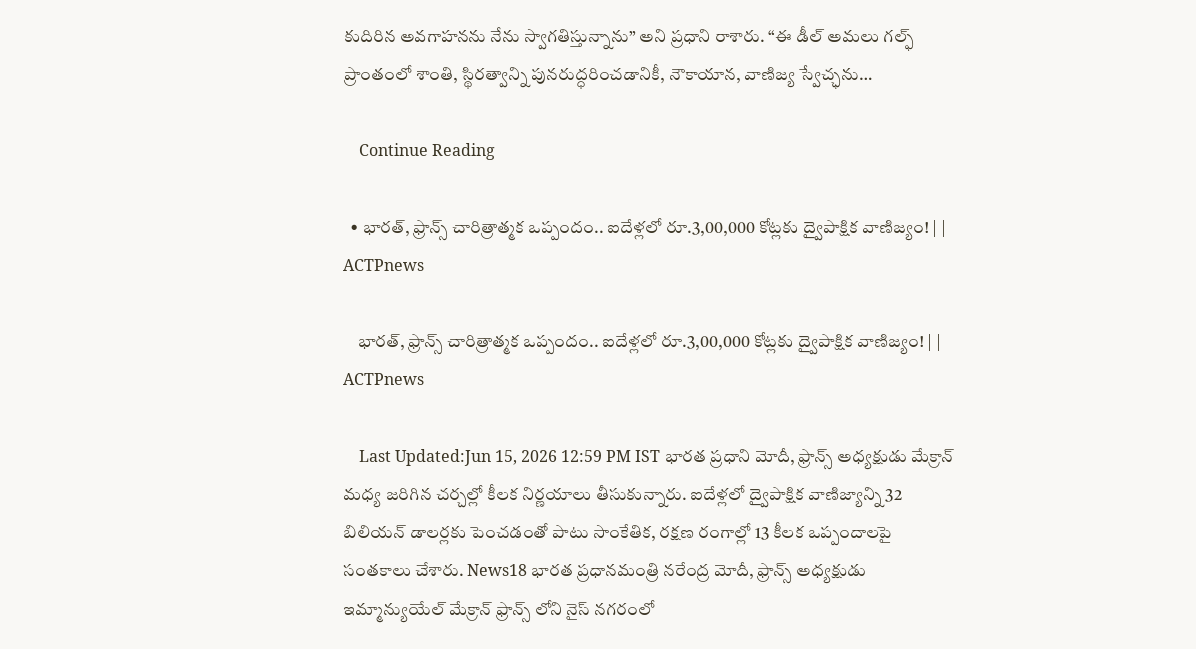కుదిరిన అవగాహనను నేను స్వాగతిస్తున్నాను” అని ప్రధాని రాశారు. “ఈ డీల్ అమలు గల్ఫ్ ప్రాంతంలో శాంతి, స్థిరత్వాన్ని పునరుద్ధరించడానికీ, నౌకాయాన, వాణిజ్య స్వేచ్ఛను…

    Continue Reading

  • భారత్, ఫ్రాన్స్ చారిత్రాత్మక ఒప్పందం.. ఐదేళ్లలో రూ.3,00,000 కోట్లకు ద్వైపాక్షిక వాణిజ్యం! | | ACTPnews

    భారత్, ఫ్రాన్స్ చారిత్రాత్మక ఒప్పందం.. ఐదేళ్లలో రూ.3,00,000 కోట్లకు ద్వైపాక్షిక వాణిజ్యం! | | ACTPnews

    Last Updated:Jun 15, 2026 12:59 PM IST భారత ప్రధాని మోదీ, ఫ్రాన్స్ అధ్యక్షుడు మేక్రాన్ మధ్య జరిగిన చర్చల్లో కీలక నిర్ణయాలు తీసుకున్నారు. ఐదేళ్లలో ద్వైపాక్షిక వాణిజ్యాన్ని 32 బిలియన్ డాలర్లకు పెంచడంతో పాటు సాంకేతిక, రక్షణ రంగాల్లో 13 కీలక ఒప్పందాలపై సంతకాలు చేశారు. News18 భారత ప్రధానమంత్రి నరేంద్ర మోదీ, ఫ్రాన్స్ అధ్యక్షుడు ఇమ్మాన్యుయేల్ మేక్రాన్ ఫ్రాన్స్ లోని నైస్ నగరంలో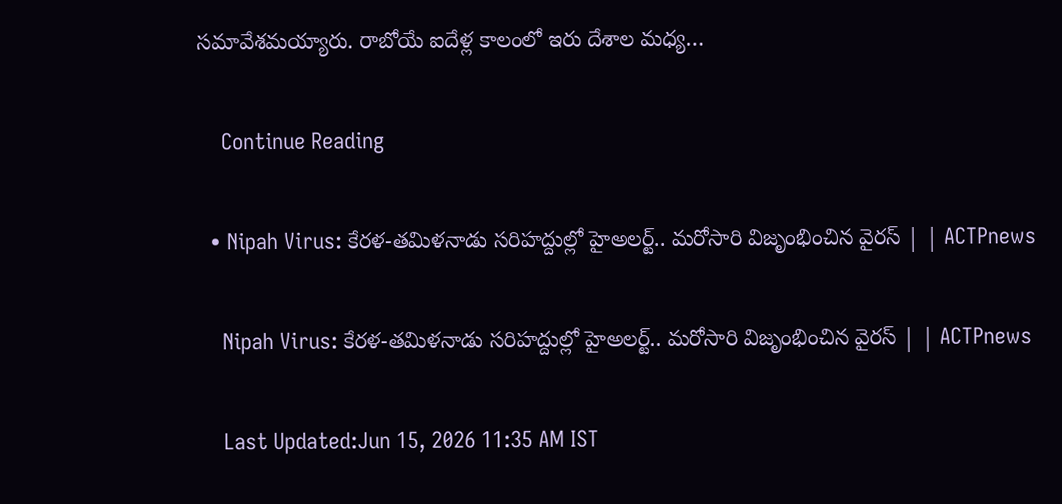సమావేశమయ్యారు. రాబోయే ఐదేళ్ల కాలంలో ఇరు దేశాల మధ్య…

    Continue Reading

  • Nipah Virus: కేరళ-తమిళనాడు సరిహద్దుల్లో హైఅలర్ట్.. మరోసారి విజృంభించిన వైరస్ | | ACTPnews

    Nipah Virus: కేరళ-తమిళనాడు సరిహద్దుల్లో హైఅలర్ట్.. మరోసారి విజృంభించిన వైరస్ | | ACTPnews

    Last Updated:Jun 15, 2026 11:35 AM IST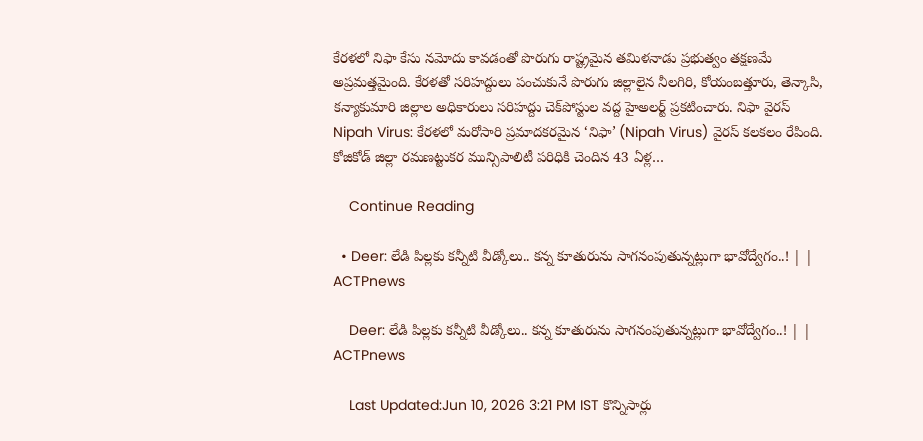కేరళలో నిఫా కేసు నమోదు కావడంతో పొరుగు రాష్ట్రమైన తమిళనాడు ప్రభుత్వం తక్షణమే అప్రమత్తమైంది. కేరళతో సరిహద్దులు పంచుకునే పొరుగు జిల్లాలైన నీలగిరి, కోయంబత్తూరు, తెన్కాసి, కన్యాకుమారి జిల్లాల అధికారులు సరిహద్దు చెక్‌పోస్టుల వద్ద హైఅలర్ట్ ప్రకటించారు. నిఫా వైరస్ Nipah Virus: కేరళలో మరోసారి ప్రమాదకరమైన ‘నిఫా’ (Nipah Virus) వైరస్ కలకలం రేపింది. కోజికోడ్ జిల్లా రమణట్టుకర మున్సిపాలిటీ పరిధికి చెందిన 43 ఏళ్ల…

    Continue Reading

  • Deer: లేడి పిల్లకు కన్నీటి వీడ్కోలు.. కన్న కూతురును సాగనంపుతున్నట్లుగా భావోద్వేగం..! | | ACTPnews

    Deer: లేడి పిల్లకు కన్నీటి వీడ్కోలు.. కన్న కూతురును సాగనంపుతున్నట్లుగా భావోద్వేగం..! | | ACTPnews

    Last Updated:Jun 10, 2026 3:21 PM IST కొన్నిసార్లు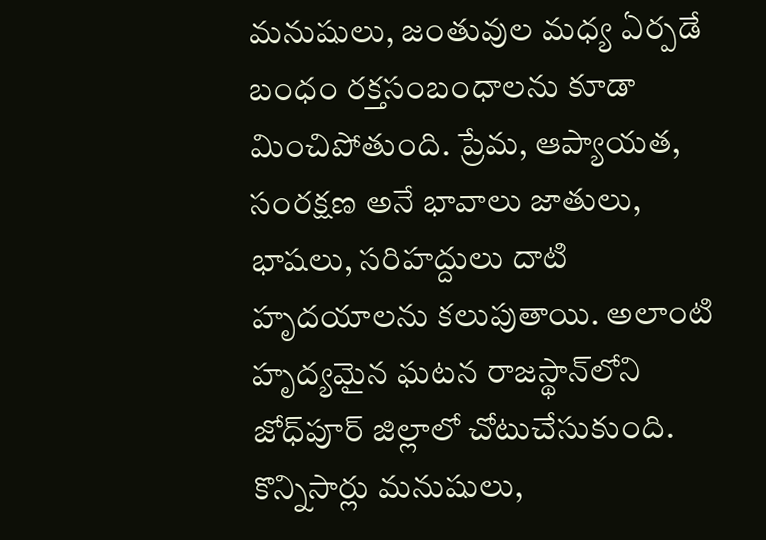మనుషులు, జంతువుల మధ్య ఏర్పడే బంధం రక్తసంబంధాలను కూడా మించిపోతుంది. ప్రేమ, ఆప్యాయత, సంరక్షణ అనే భావాలు జాతులు, భాషలు, సరిహద్దులు దాటి హృదయాలను కలుపుతాయి. అలాంటి హృద్యమైన ఘటన రాజస్థాన్‌లోని జోధ్‌పూర్ జిల్లాలో చోటుచేసుకుంది. కొన్నిసార్లు మనుషులు,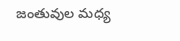జంతువుల మధ్య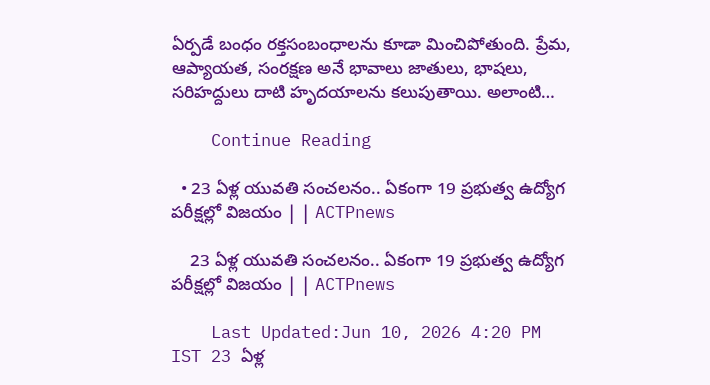ఏర్పడే బంధం రక్తసంబంధాలను కూడా మించిపోతుంది. ప్రేమ, ఆప్యాయత, సంరక్షణ అనే భావాలు జాతులు, భాషలు, సరిహద్దులు దాటి హృదయాలను కలుపుతాయి. అలాంటి…

    Continue Reading

  • 23 ఏళ్ల యువతి సంచలనం.. ఏకంగా 19 ప్రభుత్వ ఉద్యోగ పరీక్షల్లో విజయం | | ACTPnews

    23 ఏళ్ల యువతి సంచలనం.. ఏకంగా 19 ప్రభుత్వ ఉద్యోగ పరీక్షల్లో విజయం | | ACTPnews

    Last Updated:Jun 10, 2026 4:20 PM IST 23 ఏళ్ల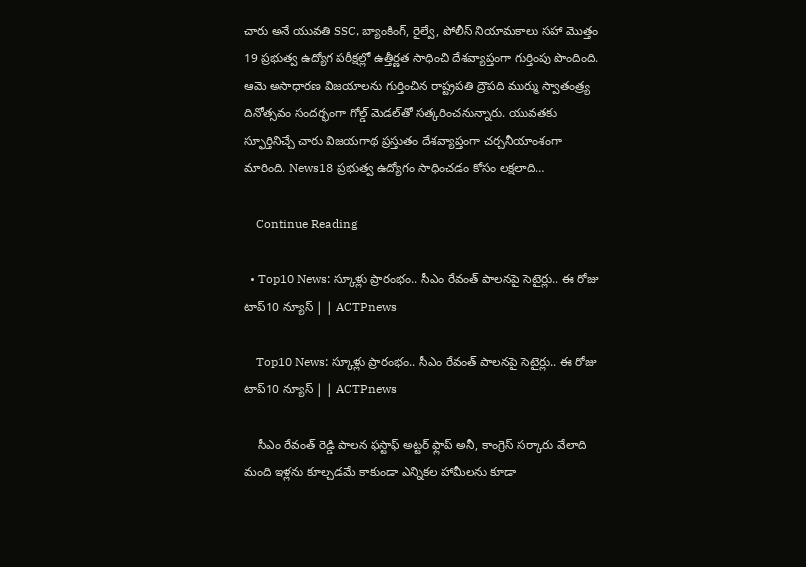చారు అనే యువతి SSC, బ్యాంకింగ్, రైల్వే, పోలీస్ నియామకాలు సహా మొత్తం 19 ప్రభుత్వ ఉద్యోగ పరీక్షల్లో ఉత్తీర్ణత సాధించి దేశవ్యాప్తంగా గుర్తింపు పొందింది. ఆమె అసాధారణ విజయాలను గుర్తించిన రాష్ట్రపతి ద్రౌపది ముర్ము స్వాతంత్ర్య దినోత్సవం సందర్భంగా గోల్డ్ మెడల్‌తో సత్కరించనున్నారు. యువతకు స్ఫూర్తినిచ్చే చారు విజయగాథ ప్రస్తుతం దేశవ్యాప్తంగా చర్చనీయాంశంగా మారింది. News18 ప్రభుత్వ ఉద్యోగం సాధించడం కోసం లక్షలాది…

    Continue Reading

  • Top10 News: స్కూళ్లు ప్రారంభం.. సీఎం రేవంత్ పాలనపై సెటైర్లు.. ఈ రోజు టాప్10 న్యూస్ | | ACTPnews

    Top10 News: స్కూళ్లు ప్రారంభం.. సీఎం రేవంత్ పాలనపై సెటైర్లు.. ఈ రోజు టాప్10 న్యూస్ | | ACTPnews

    సీఎం రేవంత్ రెడ్డి పాలన ఫస్టాఫ్ అట్టర్ ఫ్లాప్ అనీ, కాంగ్రెస్ సర్కారు వేలాది మంది ఇళ్లను కూల్చడమే కాకుండా ఎన్నికల హామీలను కూడా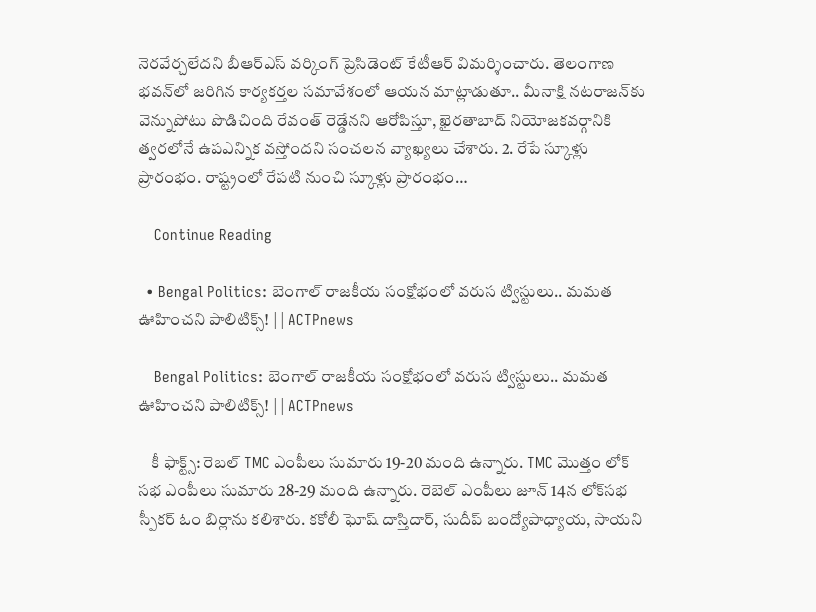నెరవేర్చలేదని బీఆర్ఎస్ వర్కింగ్ ప్రెసిడెంట్ కేటీఆర్ విమర్శించారు. తెలంగాణ భవన్‌లో జరిగిన కార్యకర్తల సమావేశంలో ఆయన మాట్లాడుతూ.. మీనాక్షి నటరాజన్‌కు వెన్నుపోటు పొడిచింది రేవంత్ రెడ్డేనని ఆరోపిస్తూ, ఖైరతాబాద్ నియోజకవర్గానికి త్వరలోనే ఉపఎన్నిక వస్తోందని సంచలన వ్యాఖ్యలు చేశారు. 2. రేపే స్కూళ్లు ప్రారంభం. రాష్ట్రంలో రేపటి నుంచి స్కూళ్లు ప్రారంభం…

    Continue Reading

  • Bengal Politics: బెంగాల్ రాజకీయ సంక్షోభంలో వరుస ట్విస్టులు.. మమత ఊహించని పాలిటిక్స్! | | ACTPnews

    Bengal Politics: బెంగాల్ రాజకీయ సంక్షోభంలో వరుస ట్విస్టులు.. మమత ఊహించని పాలిటిక్స్! | | ACTPnews

    కీ ఫాక్ట్స్: రెబల్ TMC ఎంపీలు సుమారు 19-20 మంది ఉన్నారు. TMC మొత్తం లోక్ సభ ఎంపీలు సుమారు 28-29 మంది ఉన్నారు. రెబెల్ ఎంపీలు జూన్ 14న లోక్‌సభ స్పీకర్ ఓం బిర్లాను కలిశారు. కకోలీ ఘోష్ దాస్తిదార్, సుదీప్ బంద్యోపాధ్యాయ, సాయని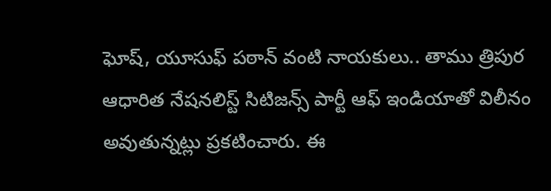ఘోష్, యూసుఫ్ పఠాన్ వంటి నాయకులు.. తాము త్రిపుర ఆధారిత నేషనలిస్ట్ సిటిజన్స్ పార్టీ ఆఫ్ ఇండియాతో విలీనం అవుతున్నట్లు ప్రకటించారు. ఈ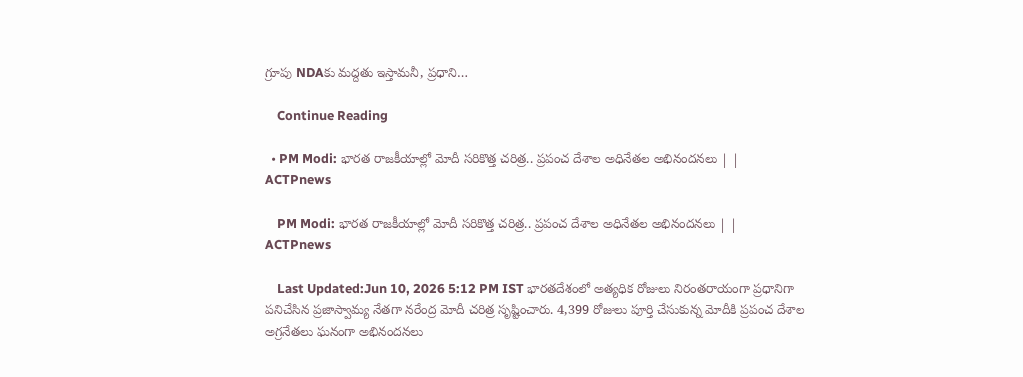గ్రూపు NDAకు మద్దతు ఇస్తామనీ, ప్రధాని…

    Continue Reading

  • PM Modi: భారత రాజకీయాల్లో మోదీ సరికొత్త చరిత్ర.. ప్రపంచ దేశాల అధినేతల అభినందనలు | | ACTPnews

    PM Modi: భారత రాజకీయాల్లో మోదీ సరికొత్త చరిత్ర.. ప్రపంచ దేశాల అధినేతల అభినందనలు | | ACTPnews

    Last Updated:Jun 10, 2026 5:12 PM IST భారతదేశంలో అత్యధిక రోజులు నిరంతరాయంగా ప్రధానిగా పనిచేసిన ప్రజాస్వామ్య నేతగా నరేంద్ర మోదీ చరిత్ర సృష్టించారు. 4,399 రోజులు పూర్తి చేసుకున్న మోదీకి ప్రపంచ దేశాల అగ్రనేతలు ఘనంగా అభినందనలు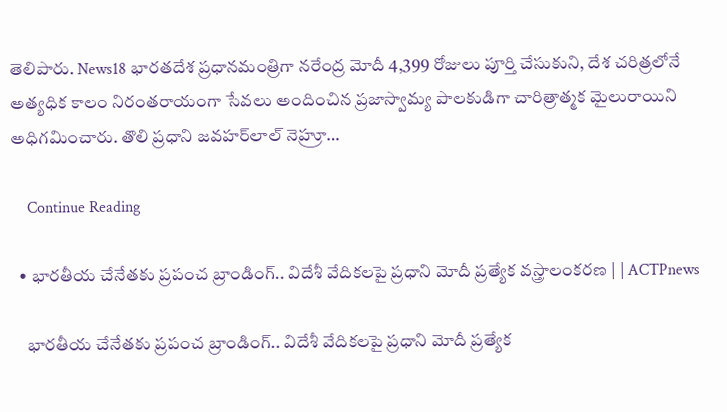తెలిపారు. News18 భారతదేశ ప్రధానమంత్రిగా నరేంద్ర మోదీ 4,399 రోజులు పూర్తి చేసుకుని, దేశ చరిత్రలోనే అత్యధిక కాలం నిరంతరాయంగా సేవలు అందించిన ప్రజాస్వామ్య పాలకుడిగా చారిత్రాత్మక మైలురాయిని అధిగమించారు. తొలి ప్రధాని జవహర్‌లాల్ నెహ్రూ…

    Continue Reading

  • భారతీయ చేనేతకు ప్రపంచ బ్రాండింగ్.. విదేశీ వేదికలపై ప్రధాని మోదీ ప్రత్యేక వస్త్రాలంకరణ | | ACTPnews

    భారతీయ చేనేతకు ప్రపంచ బ్రాండింగ్.. విదేశీ వేదికలపై ప్రధాని మోదీ ప్రత్యేక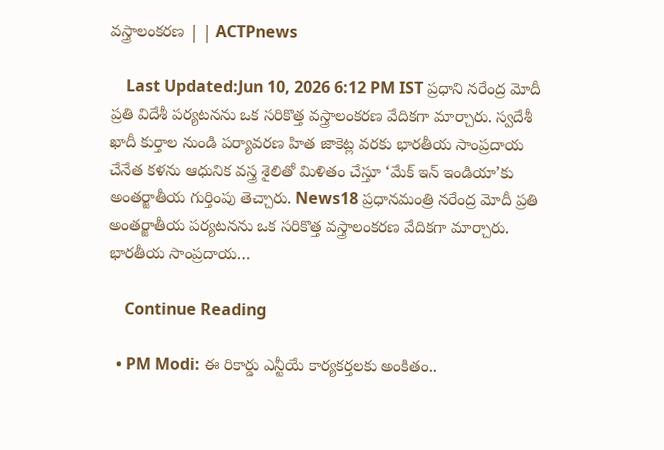వస్త్రాలంకరణ | | ACTPnews

    Last Updated:Jun 10, 2026 6:12 PM IST ప్రధాని నరేంద్ర మోదీ ప్రతి విదేశీ పర్యటనను ఒక సరికొత్త వస్త్రాలంకరణ వేదికగా మార్చారు. స్వదేశీ ఖాదీ కుర్తాల నుండి పర్యావరణ హిత జాకెట్ల వరకు భారతీయ సాంప్రదాయ చేనేత కళను ఆధునిక వస్త్ర శైలితో మిళితం చేస్తూ ‘మేక్ ఇన్ ఇండియా’కు అంతర్జాతీయ గుర్తింపు తెచ్చారు. News18 ప్రధానమంత్రి నరేంద్ర మోదీ ప్రతి అంతర్జాతీయ పర్యటనను ఒక సరికొత్త వస్త్రాలంకరణ వేదికగా మార్చారు. భారతీయ సాంప్రదాయ…

    Continue Reading

  • PM Modi: ఈ రికార్డు ఎన్టీయే కార్యకర్తలకు అంకితం..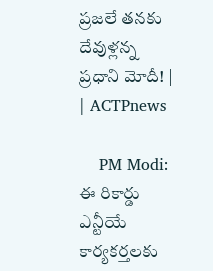ప్రజలే తనకు దేవుళ్లన్న ప్రధాని మోదీ! | | ACTPnews

    PM Modi: ఈ రికార్డు ఎన్టీయే కార్యకర్తలకు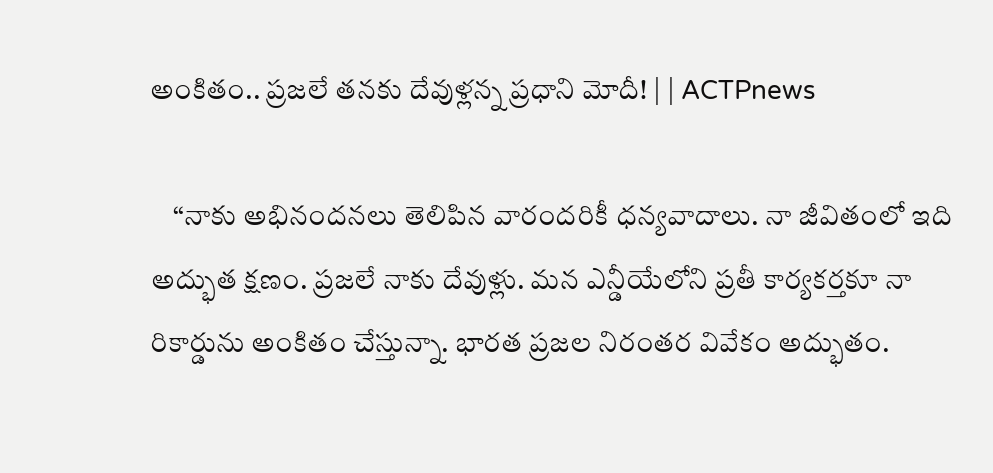అంకితం.. ప్రజలే తనకు దేవుళ్లన్న ప్రధాని మోదీ! | | ACTPnews

    “నాకు అభినందనలు తెలిపిన వారందరికీ ధన్యవాదాలు. నా జీవితంలో ఇది అద్భుత క్షణం. ప్రజలే నాకు దేవుళ్లు. మన ఎన్డీయేలోని ప్రతీ కార్యకర్తకూ నా రికార్డును అంకితం చేస్తున్నా. భారత ప్రజల నిరంతర వివేకం అద్భుతం.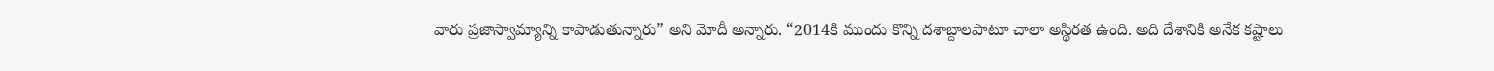వారు ప్రజాస్వామ్యాన్ని కాపాడుతున్నారు” అని మోదీ అన్నారు. “2014కి ముందు కొన్ని దశాబ్దాలపాటూ చాలా అస్థిరత ఉంది. అది దేశానికి అనేక కష్టాలు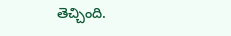తెచ్చింది.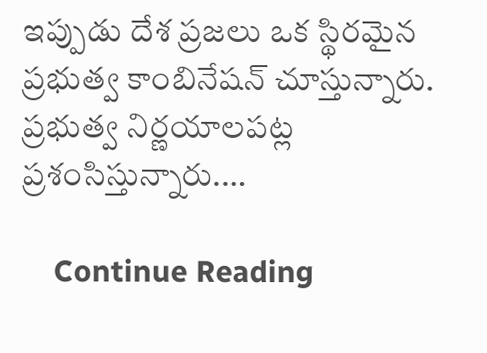ఇప్పుడు దేశ ప్రజలు ఒక స్థిరమైన ప్రభుత్వ కాంబినేషన్ చూస్తున్నారు. ప్రభుత్వ నిర్ణయాలపట్ల ప్రశంసిస్తున్నారు.…

    Continue Reading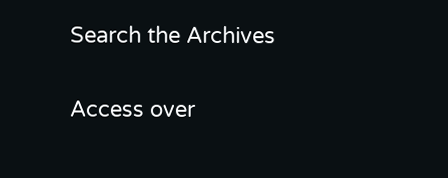Search the Archives

Access over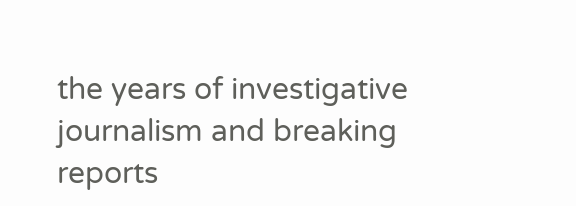the years of investigative journalism and breaking reports